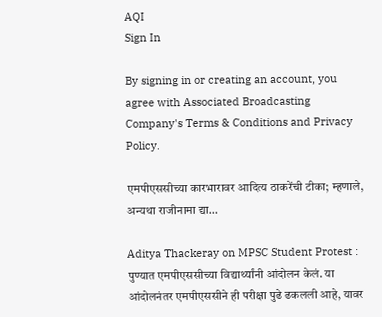AQI
Sign In

By signing in or creating an account, you agree with Associated Broadcasting Company's Terms & Conditions and Privacy Policy.

एमपीएससीच्या कारभारावर आदित्य ठाकरेंची टीका; म्हणाले, अन्यथा राजीनामा द्या…

Aditya Thackeray on MPSC Student Protest : पुण्यात एमपीएससीच्या विद्यार्थ्यांनी आंदोलन केलं. या आंदोलनंतर एमपीएससीने ही परीक्षा पुढे ढकलली आहे, यावर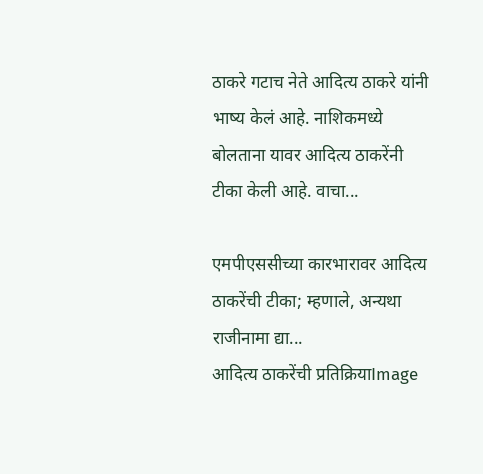ठाकरे गटाच नेते आदित्य ठाकरे यांनी भाष्य केलं आहे. नाशिकमध्ये बोलताना यावर आदित्य ठाकरेंनी टीका केली आहे. वाचा...

एमपीएससीच्या कारभारावर आदित्य ठाकरेंची टीका; म्हणाले, अन्यथा राजीनामा द्या...
आदित्य ठाकरेंची प्रतिक्रियाImage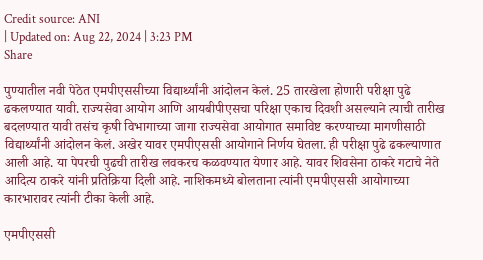Credit source: ANI
| Updated on: Aug 22, 2024 | 3:23 PM
Share

पुण्यातील नवी पेठेत एमपीएससीच्या विद्यार्थ्यांनी आंदोलन केलं. 25 तारखेला होणारी परीक्षा पुढे ढकलण्यात यावी. राज्यसेवा आयोग आणि आयबीपीएसचा परिक्षा एकाच दिवशी असल्याने त्याची तारीख बदलण्यात यावी तसंच कृषी विभागाच्या जागा राज्यसेवा आयोगात समाविष्ट करण्याच्या मागणीसाठी विद्यार्थ्यांनी आंदोलन केलं. अखेर यावर एमपीएससी आयोगाने निर्णय घेतला. ही परीक्षा पुढे ढकल्याणात आली आहे. या पेपरची पुढची तारीख लवकरच कळवण्यात येणार आहे. यावर शिवसेना ठाकरे गटाचे नेते आदित्य ठाकरे यांनी प्रतिक्रिया दिली आहे. नाशिकमध्ये बोलताना त्यांनी एमपीएससी आयोगाच्या कारभारावर त्यांनी टीका केली आहे.

एमपीएससी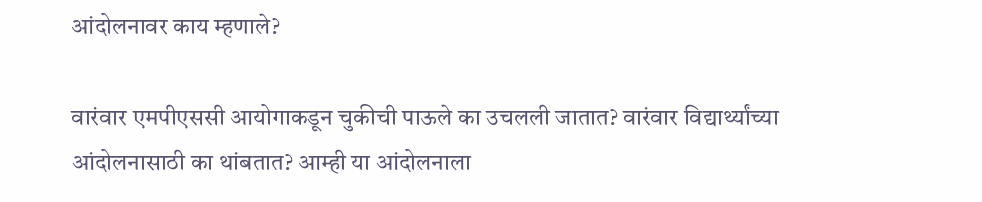आंदोलनावर काय म्हणाले?

वारंवार एमपीएससी आयोगाकडून चुकीची पाऊले का उचलली जातात? वारंवार विद्यार्थ्यांच्या आंदोलनासाठी का थांबतात? आम्ही या आंदोलनाला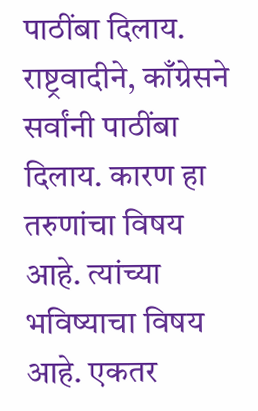पाठींबा दिलाय. राष्ट्रवादीने, काँग्रेसने सर्वांनी पाठींबा दिलाय. कारण हा तरुणांचा विषय आहे. त्यांच्या भविष्याचा विषय आहे. एकतर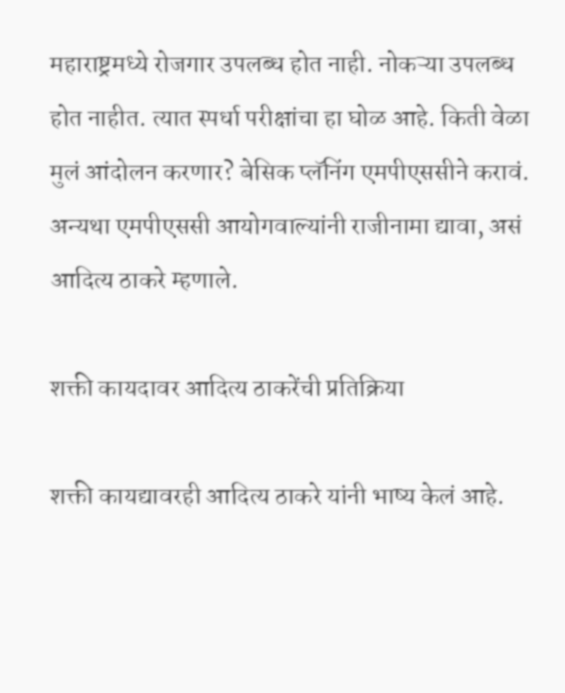महाराष्ट्रमध्ये रोजगार उपलब्ध होत नाही. नोकऱ्या उपलब्ध होत नाहीत. त्यात स्पर्धा परीक्षांचा हा घोळ आहे. किती वेळा मुलं आंदोलन करणार? बेसिक प्लॅनिंग एमपीएससीने करावं. अन्यथा एमपीएससी आयोगवाल्यांनी राजीनामा द्यावा, असं आदित्य ठाकरे म्हणाले.

शक्ती कायदावर आदित्य ठाकरेंची प्रतिक्रिया

शक्ती कायद्यावरही आदित्य ठाकरे यांनी भाष्य केलं आहे.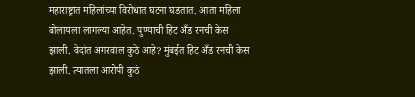महाराष्ट्रात महिलांच्या विरोधात घटना घडतात. आता महिला बोलायला लागल्या आहेत. पुण्याची हिट अँड रनची केस झाली. वेदांत अगरवाल कुठे आहे? मुंबईत हिट अँड रनची केस झाली. त्यातला आरोपी कुठं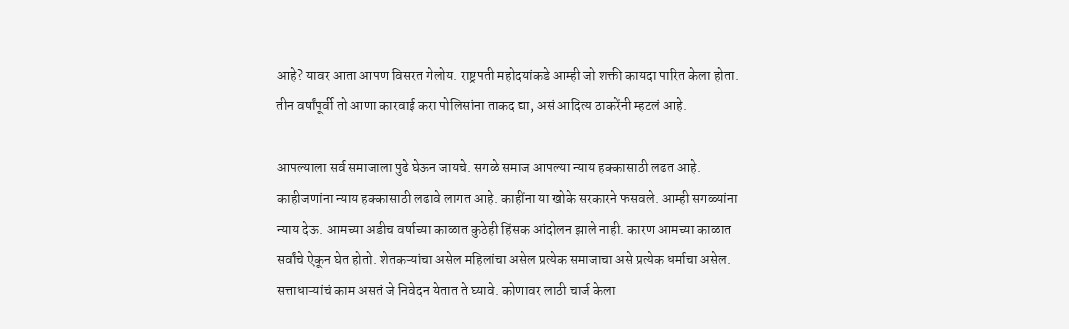आहे? यावर आता आपण विसरत गेलोय. राष्ट्रपती महोदयांकडे आम्ही जो शक्ती कायदा पारित केला होता. तीन वर्षांपूर्वी तो आणा कारवाई करा पोलिसांना ताकद द्या, असं आदित्य ठाकरेंनी म्हटलं आहे.

आपल्याला सर्व समाजाला पुढे घेऊन जायचे. सगळे समाज आपल्या न्याय हक्कासाठी लढत आहे. काहीजणांना न्याय हक्कासाठी लढावे लागत आहे. काहींना या खोके सरकारने फसवले. आम्ही सगळ्यांना न्याय देऊ. आमच्या अडीच वर्षाच्या काळात कुठेही हिंसक आंदोलन झाले नाही. कारण आमच्या काळात सर्वांचे ऐकून घेत होतो. शेतकऱ्यांचा असेल महिलांचा असेल प्रत्येक समाजाचा असे प्रत्येक धर्माचा असेल. सत्ताधाऱ्यांचं काम असतं जे निवेदन येतात ते घ्यावे. कोणावर लाठी चार्ज केला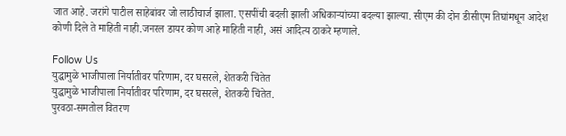जात आहे. जरांगे पाटील साहेबांवर जो लाठीचार्ज झाला. एसपींची बदली झाली अधिकाऱ्यांच्या बदल्या झाल्या. सीएम की दोन डीसीएम तिघांमधून आदेश कोणी दिले ते माहिती नाही.जनरल डायर कोण आहे माहिती नाही, असं आदित्य ठाकरे म्हणाले.

Follow Us
युद्धामुळे भाजीपाला निर्यातीवर परिणाम, दर घसरले, शेतकरी चिंतेत
युद्धामुळे भाजीपाला निर्यातीवर परिणाम, दर घसरले, शेतकरी चिंतेत.
पुरवठा-समतोल वितरण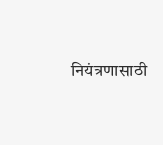नियंत्रणासाठी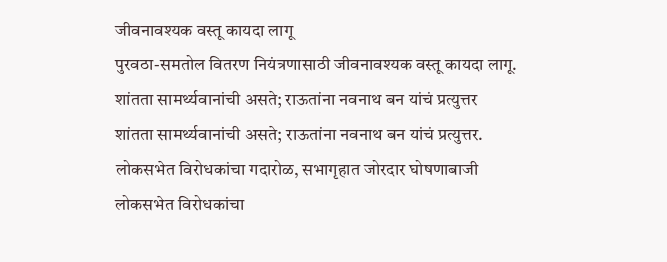जीवनावश्यक वस्तू कायदा लागू
पुरवठा-समतोल वितरण नियंत्रणासाठी जीवनावश्यक वस्तू कायदा लागू.
शांतता सामर्थ्यवानांची असते; राऊतांना नवनाथ बन यांचं प्रत्युत्तर
शांतता सामर्थ्यवानांची असते; राऊतांना नवनाथ बन यांचं प्रत्युत्तर.
लोकसभेत विरोधकांचा गदारोळ, सभागृहात जोरदार घोषणाबाजी
लोकसभेत विरोधकांचा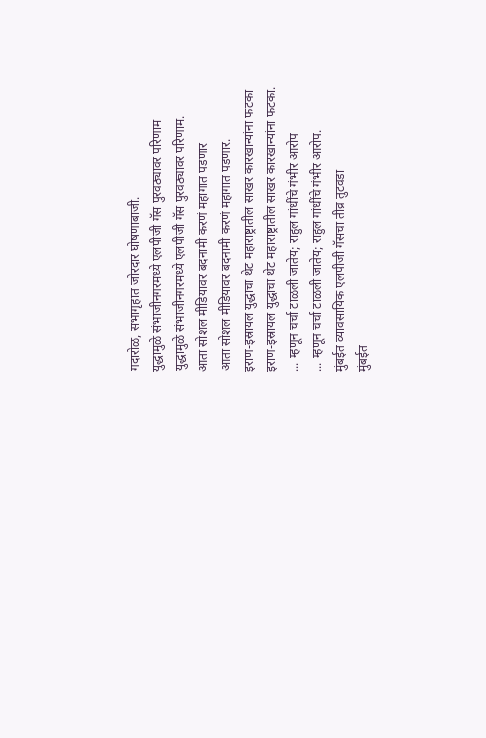गदारोळ, सभागृहात जोरदार घोषणाबाजी.
युद्धामुळे संभाजीनगरमध्ये एलपीजी गॅस पुरवठ्यावर परिणाम
युद्धामुळे संभाजीनगरमध्ये एलपीजी गॅस पुरवठ्यावर परिणाम.
आता सोशल मीडियावर बदनामी करणं महागात पडणार
आता सोशल मीडियावर बदनामी करणं महागात पडणार.
इराण-इस्रायल युद्धाचा थेट महाराष्ट्रातील साखर कारखान्यांना फटका
इराण-इस्रायल युद्धाचा थेट महाराष्ट्रातील साखर कारखान्यांना फटका.
... म्हणून चर्चा टाळली जातेय; राहुल गांधींचे गंभीर आरोप
... म्हणून चर्चा टाळली जातेय; राहुल गांधींचे गंभीर आरोप.
मुंबईत व्यावसायिक एलपीजी गॅसचा तीव्र तुटवडा
मुंबईत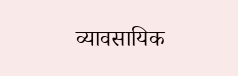व्यावसायिक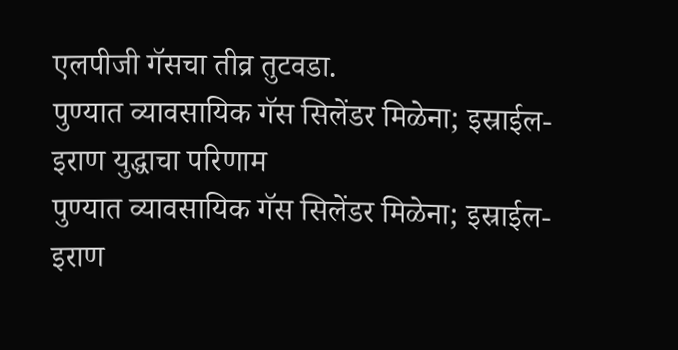एलपीजी गॅसचा तीव्र तुटवडा.
पुण्यात व्यावसायिक गॅस सिलेंडर मिळेना; इस्राईल-इराण युद्धाचा परिणाम
पुण्यात व्यावसायिक गॅस सिलेंडर मिळेना; इस्राईल-इराण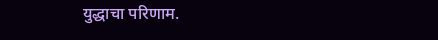युद्धाचा परिणाम.